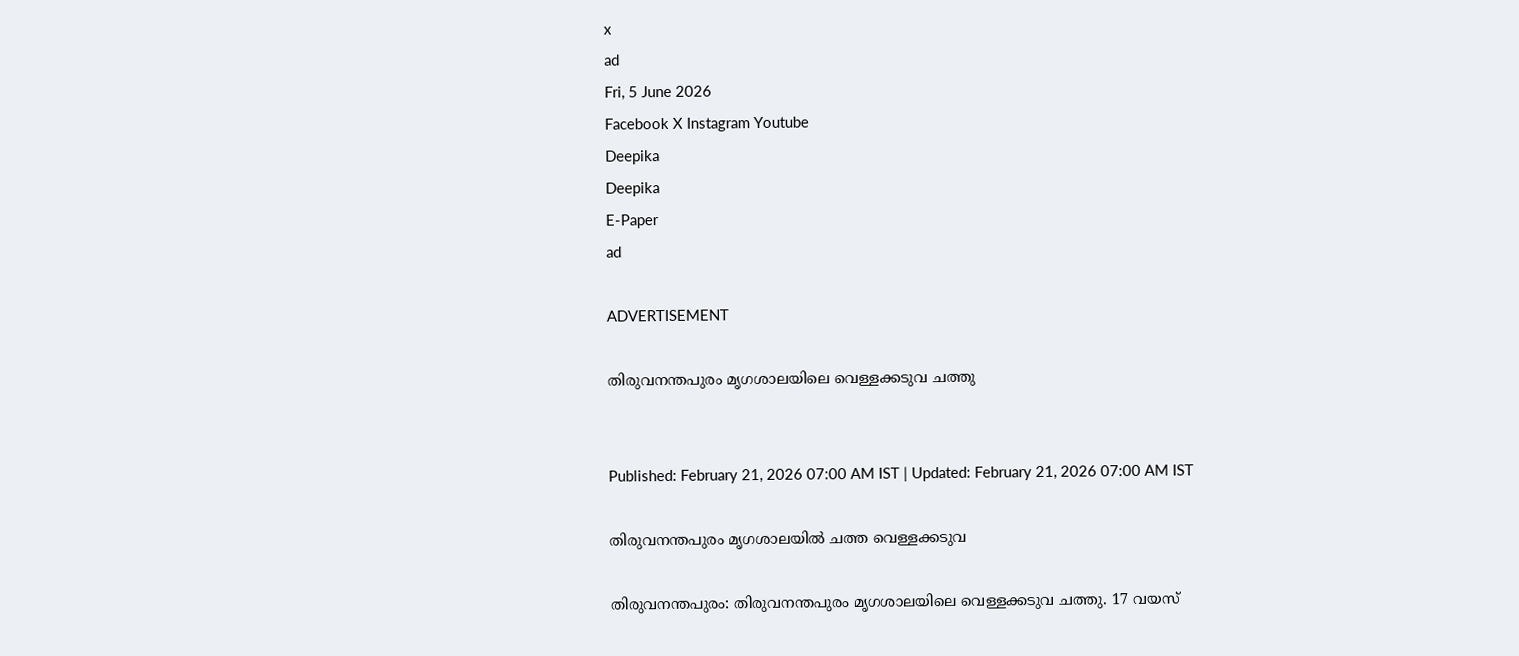x
ad
Fri, 5 June 2026
Facebook X Instagram Youtube
Deepika
Deepika
E-Paper
ad

ADVERTISEMENT

തിരുവനന്തപുരം മൃഗശാലയിലെ വെള്ളക്കടുവ ചത്തു


Published: February 21, 2026 07:00 AM IST | Updated: February 21, 2026 07:00 AM IST

തിരുവനന്തപുരം മൃഗശാലയിൽ ചത്ത വെള്ളക്കടുവ

തിരുവനന്തപുരം: തിരുവനന്തപുരം മൃഗശാലയിലെ വെള്ളക്കടുവ ചത്തു. 17 വയസ്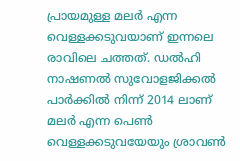പ്രായമുള്ള മലർ എന്ന വെള്ളക്കടുവയാണ് ഇന്നലെ രാവിലെ ചത്തത്. ഡൽഹി നാഷണൽ സുവോളജിക്കൽ പാർക്കിൽ നിന്ന് 2014 ലാണ് മലർ എന്ന പെണ്‍ വെള്ളക്കടുവയേയും ശ്രാവണ്‍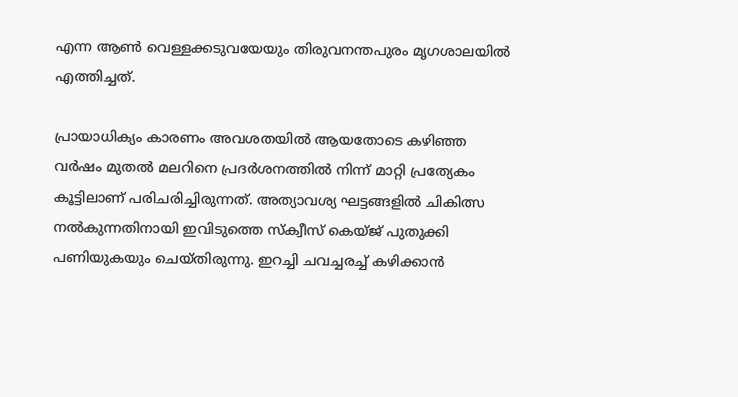എന്ന ആണ്‍ വെള്ളക്കടുവയേയും തിരുവനന്തപുരം മൃഗശാലയിൽ എത്തിച്ചത്.

പ്രായാധിക്യം കാരണം അവശതയിൽ ആയതോടെ കഴിഞ്ഞ വർഷം മുതൽ മലറിനെ പ്രദർശനത്തിൽ നിന്ന് മാറ്റി പ്രത്യേകം കൂട്ടിലാണ് പരിചരിച്ചിരുന്നത്. അത്യാവശ്യ ഘട്ടങ്ങളിൽ ചികിത്സ നൽകുന്നതിനായി ഇവിടുത്തെ സ്ക്വീസ് കെയ്ജ് പുതുക്കി പണിയുകയും ചെയ്തിരുന്നു. ഇറച്ചി ചവച്ചരച്ച് കഴിക്കാൻ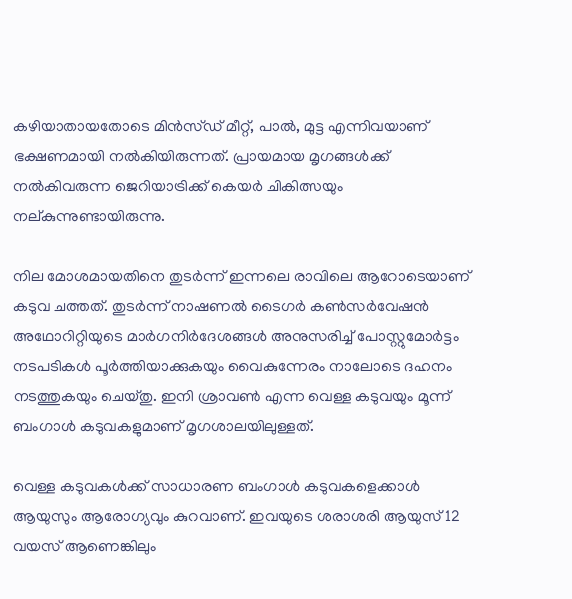കഴിയാതായതോടെ മിൻസ്ഡ് മീറ്റ്, പാൽ, മുട്ട എന്നിവയാണ് ഭക്ഷണമായി നൽകിയിരുന്നത്. പ്രായമായ മൃഗങ്ങൾക്ക് നൽകിവരുന്ന ജെറിയാട്രിക്ക് കെയർ ചികിത്സയും നല്കുന്നുണ്ടായിരുന്നു.

നില മോശമായതിനെ തുടർന്ന് ഇന്നലെ രാവിലെ ആറോടെയാണ് കടുവ ചത്തത്. തുടർന്ന് നാഷണൽ ടൈഗർ കണ്‍സർവേഷൻ അഥോറിറ്റിയുടെ മാർഗനിർദേശങ്ങൾ അനുസരിച്ച് പോസ്റ്റുമോർട്ടം നടപടികൾ പൂർത്തിയാക്കുകയും വൈകുന്നേരം നാലോടെ ദഹനം നടത്തുകയും ചെയ്തു. ഇനി ശ്രാവണ്‍ എന്ന വെള്ള കടുവയും മൂന്ന് ബംഗാൾ കടുവകളുമാണ് മൃഗശാലയിലുള്ളത്.

വെള്ള കടുവകൾക്ക് സാധാരണ ബംഗാൾ കടുവകളെക്കാൾ ആയുസും ആരോഗ്യവും കുറവാണ്. ഇവയുടെ ശരാശരി ആയുസ് 12 വയസ്‌ ആണെങ്കിലും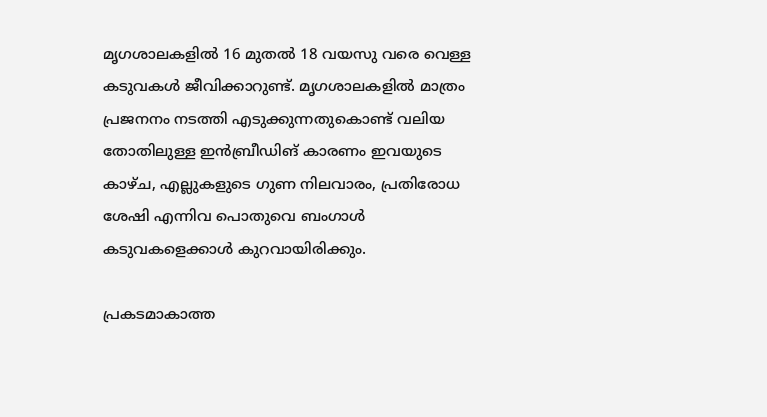മൃഗശാലകളിൽ 16 മുതൽ 18 വയസു വരെ വെള്ള കടുവകൾ ജീവിക്കാറുണ്ട്. മൃഗശാലകളിൽ മാത്രം പ്രജനനം നടത്തി എടുക്കുന്നതുകൊണ്ട് വലിയ തോതിലുള്ള ഇൻബ്രീഡിങ് കാരണം ഇവയുടെ കാഴ്ച, എല്ലുകളുടെ ഗുണ നിലവാരം, പ്രതിരോധ ശേഷി എന്നിവ പൊതുവെ ബംഗാൾ കടുവകളെക്കാൾ കുറവായിരിക്കും.

പ്രകടമാകാത്ത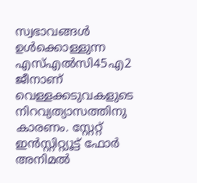സ്വഭാവങ്ങൾ ഉൾക്കൊള്ളുന്ന എസ്എൽസി45എ2 ജീനാണ് വെള്ളക്കടുവകളുടെ നിറവ്യത്യാസത്തിനു കാരണം. സ്റ്റേറ്റ് ഇൻസ്റ്റിറ്റ്യൂട്ട് ഫോർ അനിമൽ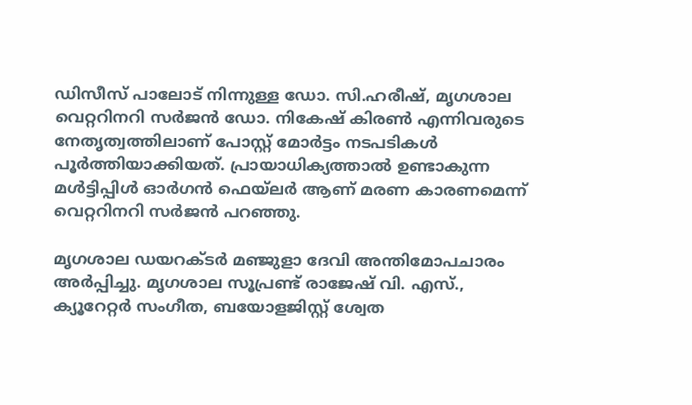ഡിസീസ് പാലോട് നിന്നുള്ള ഡോ. സി.ഹരീഷ്, മൃഗശാല വെറ്ററിനറി സർജൻ ഡോ. നികേഷ് കിരണ്‍ എന്നിവരുടെ നേതൃത്വത്തിലാണ് പോസ്റ്റ് മോർട്ടം നടപടികൾ പൂർത്തിയാക്കിയത്. പ്രായാധിക്യത്താൽ ഉണ്ടാകുന്ന മൾട്ടിപ്പിൾ ഓർഗൻ ഫെയ്‌ലർ ആണ് മരണ കാരണമെന്ന് വെറ്ററിനറി സർജൻ പറഞ്ഞു.

മൃഗശാല ഡയറക്ടർ മഞ്ജുളാ ദേവി അന്തിമോപചാരം അർപ്പിച്ചു. മൃഗശാല സൂപ്രണ്ട് രാജേഷ് വി. എസ്., ക്യൂറേറ്റർ സംഗീത, ബയോളജിസ്റ്റ് ശ്വേത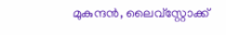മുകുന്ദൻ, ലൈവ്സ്റ്റോക്ക്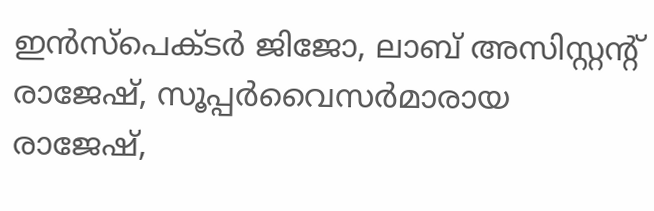ഇൻസ്പെക്ടർ ജിജോ, ലാബ് അസിസ്റ്റന്‍റ് രാജേഷ്, സൂപ്പർവൈസർമാരായ രാജേഷ്,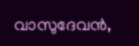വാസുദേവൻ,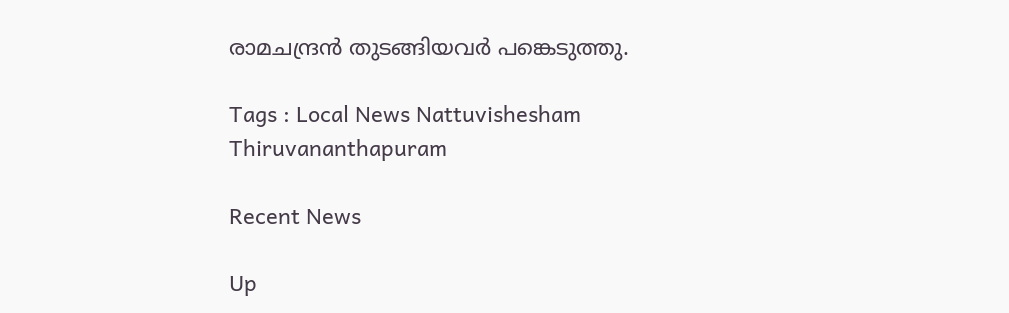രാമചന്ദ്രൻ തുടങ്ങിയവർ പങ്കെടുത്തു.

Tags : Local News Nattuvishesham Thiruvananthapuram

Recent News

Up